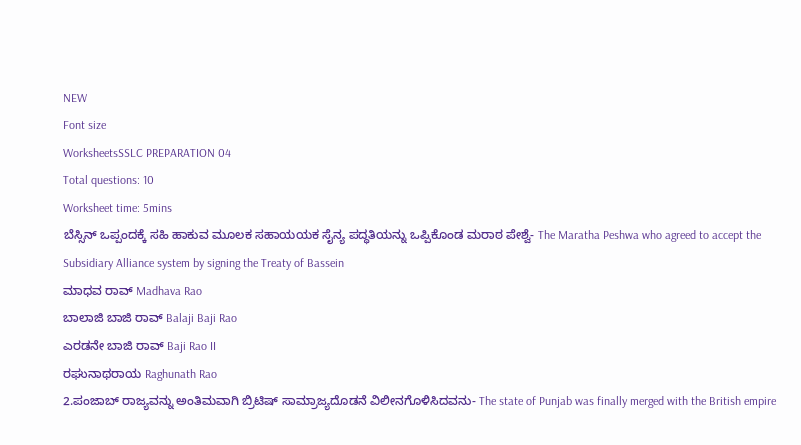NEW
Font size
WorksheetsSSLC PREPARATION 04
Total questions: 10
Worksheet time: 5mins
ಬೆಸ್ಸಿನ್ ಒಪ್ಪಂದಕ್ಕೆ ಸಹಿ ಹಾಕುವ ಮೂಲಕ ಸಹಾಯಯಕ ಸೈನ್ಯ ಪದ್ಧತಿಯನ್ನು ಒಪ್ಪಿಕೊಂಡ ಮರಾಠ ಪೇಶ್ವೆ- The Maratha Peshwa who agreed to accept the Subsidiary Alliance system by signing the Treaty of Bassein
ಮಾಧವ ರಾವ್ Madhava Rao
ಬಾಲಾಜಿ ಬಾಜಿ ರಾವ್ Balaji Baji Rao
ಎರಡನೇ ಬಾಜಿ ರಾವ್ Baji Rao II
ರಘುನಾಥರಾಯ Raghunath Rao
2.ಪಂಜಾಬ್ ರಾಜ್ಯವನ್ನು ಅಂತಿಮವಾಗಿ ಬ್ರಿಟಿಷ್ ಸಾಮ್ರಾಜ್ಯದೊಡನೆ ವಿಲೀನಗೊಳಿಸಿದವನು- The state of Punjab was finally merged with the British empire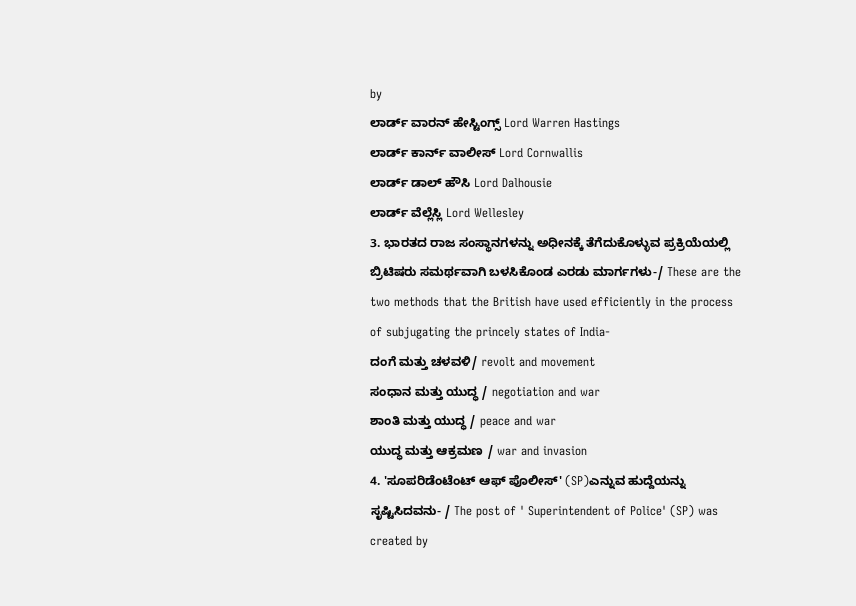by
ಲಾರ್ಡ್ ವಾರನ್ ಹೇಸ್ಟಿಂಗ್ಸ್ Lord Warren Hastings
ಲಾರ್ಡ್ ಕಾರ್ನ್ ವಾಲೀಸ್ Lord Cornwallis
ಲಾರ್ಡ್ ಡಾಲ್ ಹೌಸಿ Lord Dalhousie
ಲಾರ್ಡ್ ವೆಲ್ಲೆಸ್ಲಿ Lord Wellesley
3. ಭಾರತದ ರಾಜ ಸಂಸ್ಥಾನಗಳನ್ನು ಅಧೀನಕ್ಕೆ ತೆಗೆದುಕೊಳ್ಳುವ ಪ್ರಕ್ರಿಯೆಯಲ್ಲಿ ಬ್ರಿಟಿಷರು ಸಮರ್ಥವಾಗಿ ಬಳಸಿಕೊಂಡ ಎರಡು ಮಾರ್ಗಗಳು-/ These are the two methods that the British have used efficiently in the process of subjugating the princely states of India-
ದಂಗೆ ಮತ್ತು ಚಳವಳಿ/ revolt and movement
ಸಂಧಾನ ಮತ್ತು ಯುದ್ಧ / negotiation and war
ಶಾಂತಿ ಮತ್ತು ಯುದ್ಧ / peace and war
ಯುದ್ಧ ಮತ್ತು ಆಕ್ರಮಣ / war and invasion
4. 'ಸೂಪರಿಡೆಂಟೆಂಟ್ ಆಫ್ ಪೊಲೀಸ್' (SP)ಎನ್ನುವ ಹುದ್ದೆಯನ್ನು ಸೃಷ್ಟಿಸಿದವನು- / The post of ' Superintendent of Police' (SP) was created by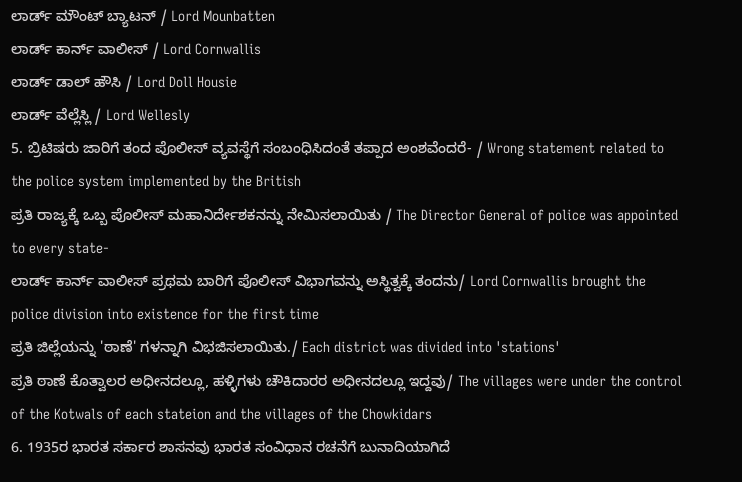ಲಾರ್ಡ್ ಮೌಂಟ್ ಬ್ಯಾಟನ್ / Lord Mounbatten
ಲಾರ್ಡ್ ಕಾರ್ನ್ ವಾಲೀಸ್ / Lord Cornwallis
ಲಾರ್ಡ್ ಡಾಲ್ ಹೌಸಿ / Lord Doll Housie
ಲಾರ್ಡ್ ವೆಲ್ಲೆಸ್ಲಿ / Lord Wellesly
5. ಬ್ರಿಟಿಷರು ಜಾರಿಗೆ ತಂದ ಪೊಲೀಸ್ ವ್ಯವಸ್ಥೆಗೆ ಸಂಬಂಧಿಸಿದಂತೆ ತಪ್ಪಾದ ಅಂಶವೆಂದರೆ- / Wrong statement related to the police system implemented by the British
ಪ್ರತಿ ರಾಜ್ಯಕ್ಕೆ ಒಬ್ಬ ಪೊಲೀಸ್ ಮಹಾನಿರ್ದೇಶಕನನ್ನು ನೇಮಿಸಲಾಯಿತು / The Director General of police was appointed to every state-
ಲಾರ್ಡ್ ಕಾರ್ನ್ ವಾಲೀಸ್ ಪ್ರಥಮ ಬಾರಿಗೆ ಪೊಲೀಸ್ ವಿಭಾಗವನ್ನು ಅಸ್ಥಿತ್ವಕ್ಕೆ ತಂದನು/ Lord Cornwallis brought the police division into existence for the first time
ಪ್ರತಿ ಜಿಲ್ಲೆಯನ್ನು 'ಠಾಣೆ' ಗಳನ್ನಾಗಿ ವಿಭಜಿಸಲಾಯಿತು./ Each district was divided into 'stations'
ಪ್ರತಿ ಠಾಣೆ ಕೊತ್ವಾಲರ ಅಧೀನದಲ್ಲೂ, ಹಳ್ಳಿಗಳು ಚೌಕಿದಾರರ ಅಧೀನದಲ್ಲೂ ಇದ್ದವು/ The villages were under the control of the Kotwals of each stateion and the villages of the Chowkidars
6. 1935ರ ಭಾರತ ಸರ್ಕಾರ ಶಾಸನವು ಭಾರತ ಸಂವಿಧಾನ ರಚನೆಗೆ ಬುನಾದಿಯಾಗಿದೆ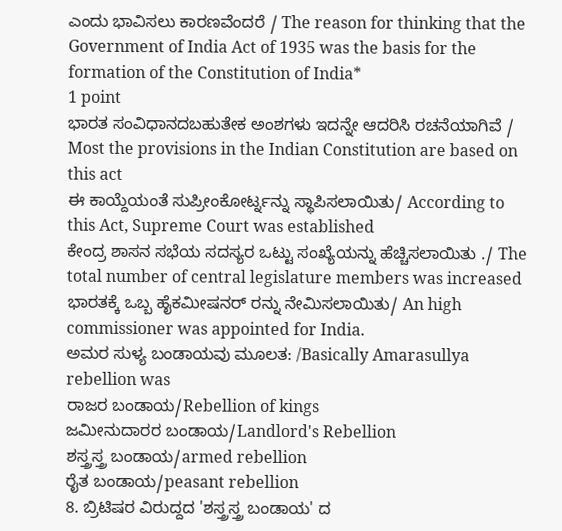ಎಂದು ಭಾವಿಸಲು ಕಾರಣವೆಂದರೆ / The reason for thinking that the Government of India Act of 1935 was the basis for the formation of the Constitution of India*
1 point
ಭಾರತ ಸಂವಿಧಾನದಬಹುತೇಕ ಅಂಶಗಳು ಇದನ್ನೇ ಆದರಿಸಿ ರಚನೆಯಾಗಿವೆ / Most the provisions in the Indian Constitution are based on this act
ಈ ಕಾಯ್ದೆಯಂತೆ ಸುಪ್ರೀಂಕೋರ್ಟ್ನನ್ನು ಸ್ಥಾಪಿಸಲಾಯಿತು/ According to this Act, Supreme Court was established
ಕೇಂದ್ರ ಶಾಸನ ಸಭೆಯ ಸದಸ್ಯರ ಒಟ್ಟು ಸಂಖ್ಯೆಯನ್ನು ಹೆಚ್ಚಿಸಲಾಯಿತು ./ The total number of central legislature members was increased
ಭಾರತಕ್ಕೆ ಒಬ್ಬ ಹೈಕಮೀಷನರ್ ರನ್ನು ನೇಮಿಸಲಾಯಿತು/ An high commissioner was appointed for India.
ಅಮರ ಸುಳ್ಯ ಬಂಡಾಯವು ಮೂಲತ: /Basically Amarasullya rebellion was
ರಾಜರ ಬಂಡಾಯ/Rebellion of kings
ಜಮೀನುದಾರರ ಬಂಡಾಯ/Landlord's Rebellion
ಶಸ್ತ್ರಸ್ತ್ರ ಬಂಡಾಯ/armed rebellion
ರೈತ ಬಂಡಾಯ/peasant rebellion
8. ಬ್ರಿಟಿಷರ ವಿರುದ್ದದ 'ಶಸ್ತ್ರಸ್ತ್ರ ಬಂಡಾಯ' ದ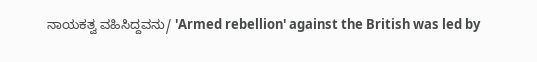ನಾಯಕತ್ವ ವಹಿಸಿದ್ದವನು/ 'Armed rebellion' against the British was led by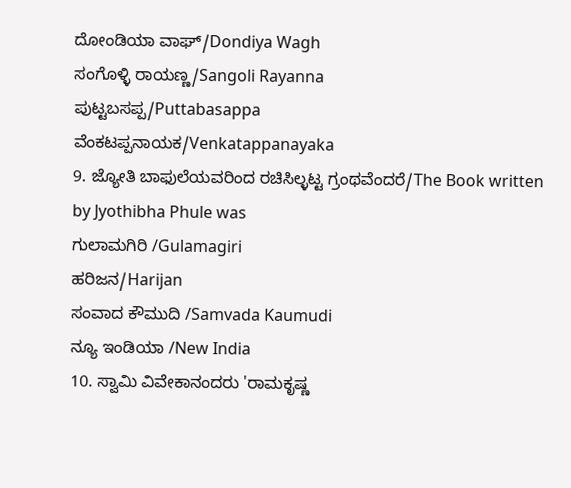ದೋಂಡಿಯಾ ವಾಘ್/Dondiya Wagh
ಸಂಗೊಳ್ಳಿ ರಾಯಣ್ಣ/Sangoli Rayanna
ಪುಟ್ಟಬಸಪ್ಪ/Puttabasappa
ವೆಂಕಟಪ್ಪನಾಯಕ/Venkatappanayaka
9. ಜ್ಯೋತಿ ಬಾಫುಲೆಯವರಿಂದ ರಚಿಸಿಲ್ಳಟ್ಟ ಗ್ರಂಥವೆಂದರೆ/The Book written by Jyothibha Phule was
ಗುಲಾಮಗಿರಿ /Gulamagiri
ಹರಿಜನ/Harijan
ಸಂವಾದ ಕೌಮುದಿ /Samvada Kaumudi
ನ್ಯೂ ಇಂಡಿಯಾ /New India
10. ಸ್ವಾಮಿ ವಿವೇಕಾನಂದರು 'ರಾಮಕೃಷ್ಣ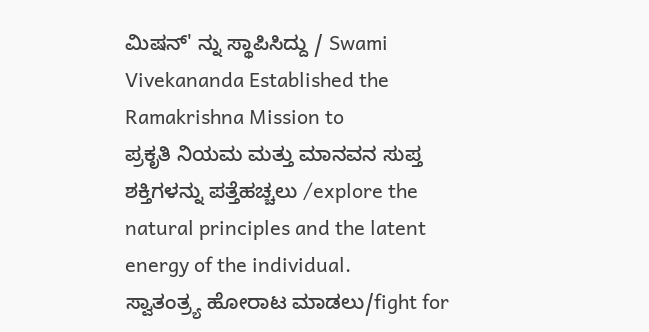ಮಿಷನ್' ನ್ನು ಸ್ಥಾಪಿಸಿದ್ದು / Swami Vivekananda Established the Ramakrishna Mission to
ಪ್ರಕೃತಿ ನಿಯಮ ಮತ್ತು ಮಾನವನ ಸುಪ್ತ ಶಕ್ತಿಗಳನ್ನು ಪತ್ತೆಹಚ್ಚಲು /explore the natural principles and the latent energy of the individual.
ಸ್ವಾತಂತ್ರ್ಯ ಹೋರಾಟ ಮಾಡಲು/fight for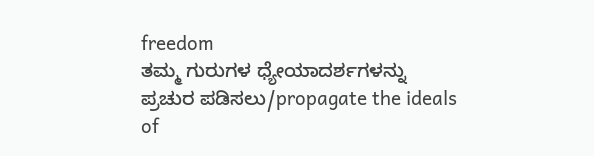freedom
ತಮ್ಮ ಗುರುಗಳ ಧ್ಯೇಯಾದರ್ಶಗಳನ್ನು ಪ್ರಚುರ ಪಡಿಸಲು/propagate the ideals of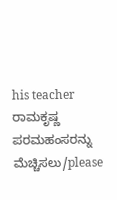his teacher
ರಾಮಕೃಷ್ಣ ಪರಮಹಂಸರನ್ನು ಮೆಚ್ಚಿಸಲು/please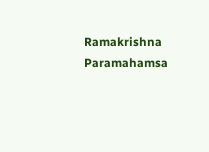Ramakrishna Paramahamsa